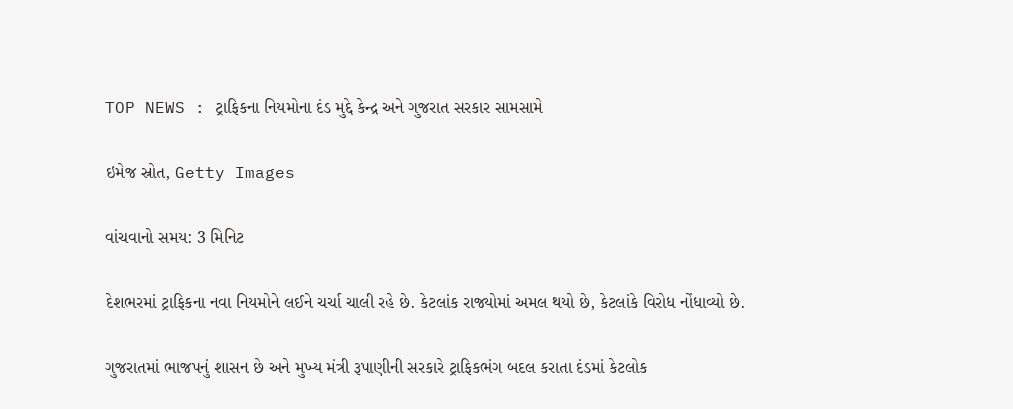TOP NEWS : ટ્રાફિકના નિયમોના દંડ મુદ્દે કેન્દ્ર અને ગુજરાત સરકાર સામસામે

ઇમેજ સ્રોત, Getty Images

વાંચવાનો સમય: 3 મિનિટ

દેશભરમાં ટ્રાફિકના નવા નિયમોને લઈને ચર્ચા ચાલી રહે છે. કેટલાંક રાજ્યોમાં અમલ થયો છે, કેટલાંકે વિરોધ નોંધાવ્યો છે.

ગુજરાતમાં ભાજપનું શાસન છે અને મુખ્ય મંત્રી રૂપાણીની સરકારે ટ્રાફિકભંગ બદલ કરાતા દંડમાં કેટલોક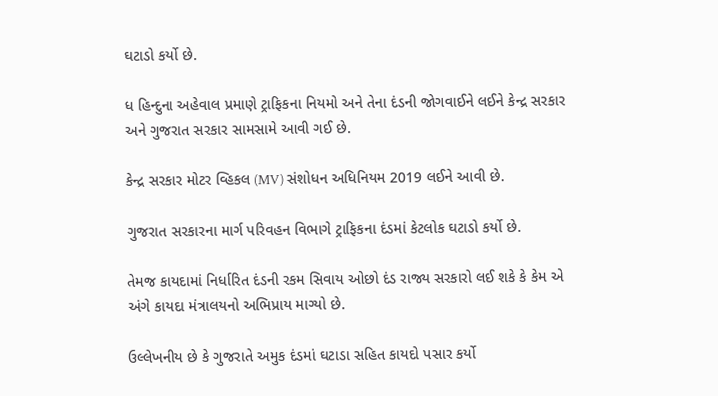ઘટાડો કર્યો છે.

ધ હિન્દુના અહેવાલ પ્રમાણે ટ્રાફિકના નિયમો અને તેના દંડની જોગવાઈને લઈને કેન્દ્ર સરકાર અને ગુજરાત સરકાર સામસામે આવી ગઈ છે.

કેન્દ્ર સરકાર મોટર વ્હિકલ (MV) સંશોધન અધિનિયમ 2019 લઈને આવી છે.

ગુજરાત સરકારના માર્ગ પરિવહન વિભાગે ટ્રાફિકના દંડમાં કેટલોક ઘટાડો કર્યો છે.

તેમજ કાયદામાં નિર્ધારિત દંડની રકમ સિવાય ઓછો દંડ રાજ્ય સરકારો લઈ શકે કે કેમ એ અંગે કાયદા મંત્રાલયનો અભિપ્રાય માગ્યો છે.

ઉલ્લેખનીય છે કે ગુજરાતે અમુક દંડમાં ઘટાડા સહિત કાયદો પસાર કર્યો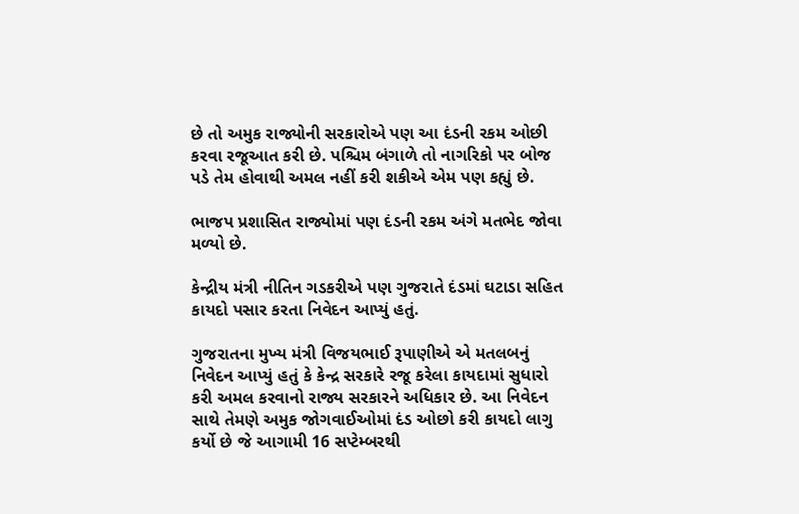છે તો અમુક રાજ્યોની સરકારોએ પણ આ દંડની રકમ ઓછી કરવા રજૂઆત કરી છે. પશ્ચિમ બંગાળે તો નાગરિકો પર બોજ પડે તેમ હોવાથી અમલ નહીં કરી શકીએ એમ પણ કહ્યું છે.

ભાજપ પ્રશાસિત રાજ્યોમાં પણ દંડની રકમ અંગે મતભેદ જોવા મળ્યો છે.

કેન્દ્રીય મંત્રી નીતિન ગડકરીએ પણ ગુજરાતે દંડમાં ઘટાડા સહિત કાયદો પસાર કરતા નિવેદન આપ્યું હતું.

ગુજરાતના મુખ્ય મંત્રી વિજયભાઈ રૂપાણીએ એ મતલબનું નિવેદન આપ્યું હતું કે કેન્દ્ર સરકારે રજૂ કરેલા કાયદામાં સુધારો કરી અમલ કરવાનો રાજ્ય સરકારને અધિકાર છે. આ નિવેદન સાથે તેમણે અમુક જોગવાઈઓમાં દંડ ઓછો કરી કાયદો લાગુ કર્યો છે જે આગામી 16 સપ્ટેમ્બરથી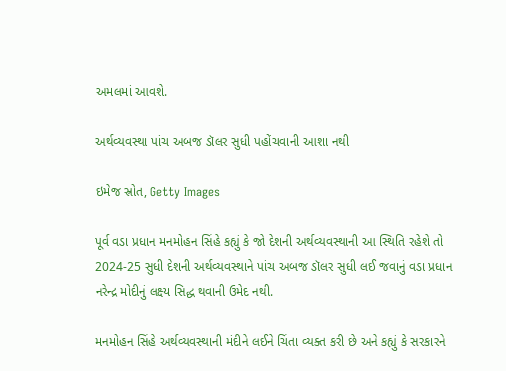અમલમાં આવશે.

અર્થવ્યવસ્થા પાંચ અબજ ડૉલર સુધી પહોંચવાની આશા નથી

ઇમેજ સ્રોત, Getty Images

પૂર્વ વડા પ્રધાન મનમોહન સિંહે કહ્યું કે જો દેશની અર્થવ્યવસ્થાની આ સ્થિતિ રહેશે તો 2024-25 સુધી દેશની અર્થવ્યવસ્થાને પાંચ અબજ ડૉલર સુધી લઈ જવાનું વડા પ્રધાન નરેન્દ્ર મોદીનું લક્ષ્ય સિદ્ધ થવાની ઉમેદ નથી.

મનમોહન સિંહે અર્થવ્યવસ્થાની મંદીને લઈને ચિંતા વ્યક્ત કરી છે અને કહ્યું કે સરકારને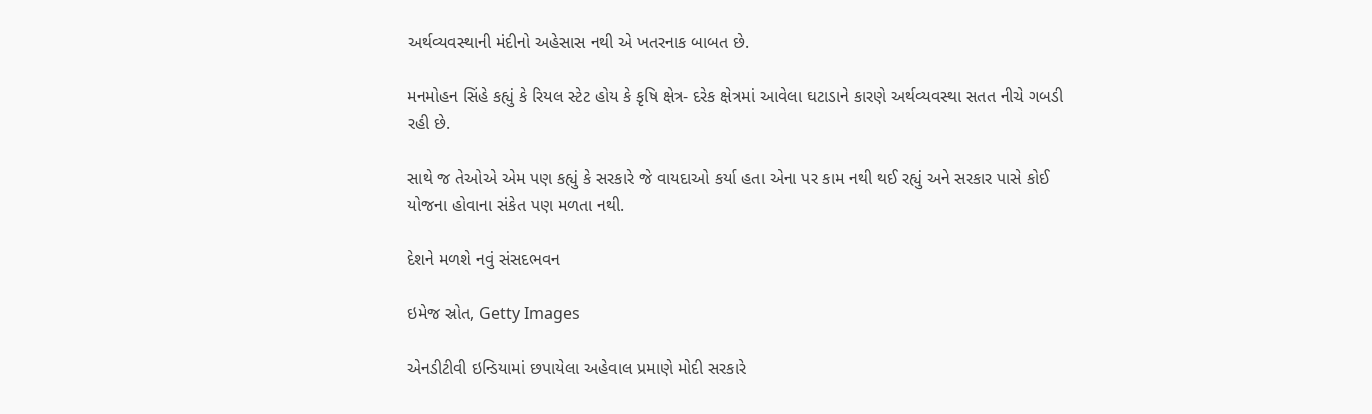અર્થવ્યવસ્થાની મંદીનો અહેસાસ નથી એ ખતરનાક બાબત છે.

મનમોહન સિંહે કહ્યું કે રિયલ સ્ટેટ હોય કે કૃષિ ક્ષેત્ર- દરેક ક્ષેત્રમાં આવેલા ઘટાડાને કારણે અર્થવ્યવસ્થા સતત નીચે ગબડી રહી છે.

સાથે જ તેઓએ એમ પણ કહ્યું કે સરકારે જે વાયદાઓ કર્યા હતા એના પર કામ નથી થઈ રહ્યું અને સરકાર પાસે કોઈ યોજના હોવાના સંકેત પણ મળતા નથી.

દેશને મળશે નવું સંસદભવન

ઇમેજ સ્રોત, Getty Images

એનડીટીવી ઇન્ડિયામાં છપાયેલા અહેવાલ પ્રમાણે મોદી સરકારે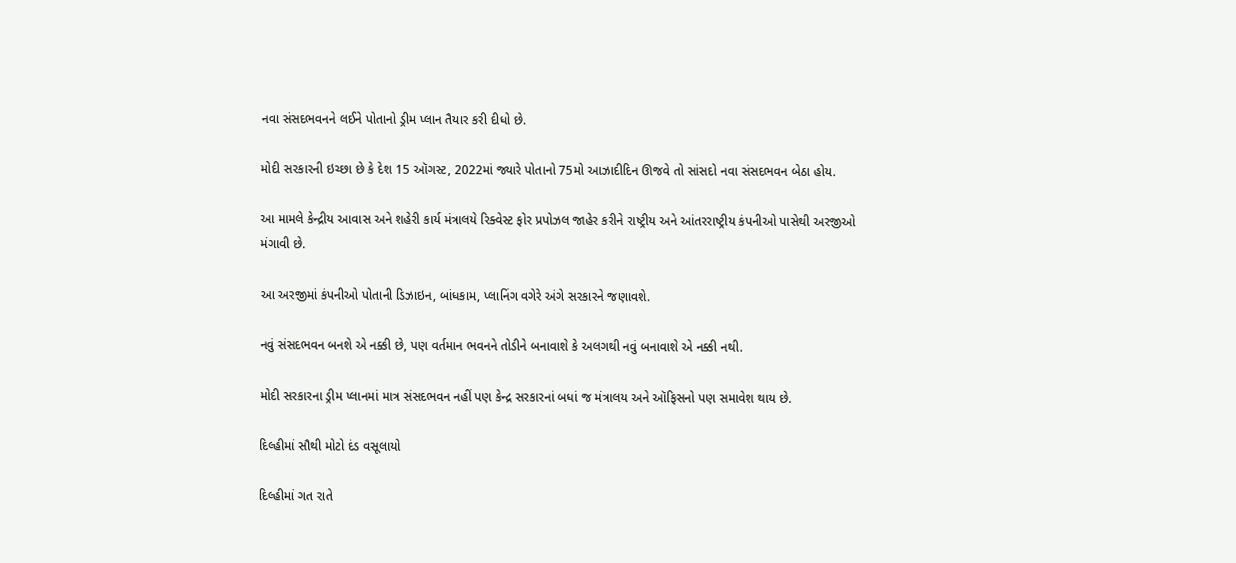નવા સંસદભવનને લઈને પોતાનો ડ્રીમ પ્લાન તૈયાર કરી દીધો છે.

મોદી સરકારની ઇચ્છા છે કે દેશ 15 ઑગસ્ટ, 2022માં જ્યારે પોતાનો 75મો આઝાદીદિન ઊજવે તો સાંસદો નવા સંસદભવન બેઠા હોય.

આ મામલે કેન્દ્રીય આવાસ અને શહેરી કાર્ય મંત્રાલયે રિક્વેસ્ટ ફોર પ્રપોઝલ જાહેર કરીને રાષ્ટ્રીય અને આંતરરાષ્ટ્રીય કંપનીઓ પાસેથી અરજીઓ મંગાવી છે.

આ અરજીમાં કંપનીઓ પોતાની ડિઝાઇન, બાંધકામ, પ્લાનિંગ વગેરે અંગે સરકારને જણાવશે.

નવું સંસદભવન બનશે એ નક્કી છે, પણ વર્તમાન ભવનને તોડીને બનાવાશે કે અલગથી નવું બનાવાશે એ નક્કી નથી.

મોદી સરકારના ડ્રીમ પ્લાનમાં માત્ર સંસદભવન નહીં પણ કેન્દ્ર સરકારનાં બધાં જ મંત્રાલય અને ઑફિસનો પણ સમાવેશ થાય છે.

દિલ્હીમાં સૌથી મોટો દંડ વસૂલાયો

દિલ્હીમાં ગત રાતે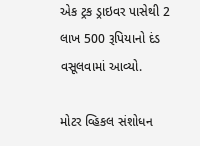એક ટ્રક ડ્રાઇવર પાસેથી 2 લાખ 500 રૂપિયાનો દંડ વસૂલવામાં આવ્યો.

મોટર વ્હિકલ સંશોધન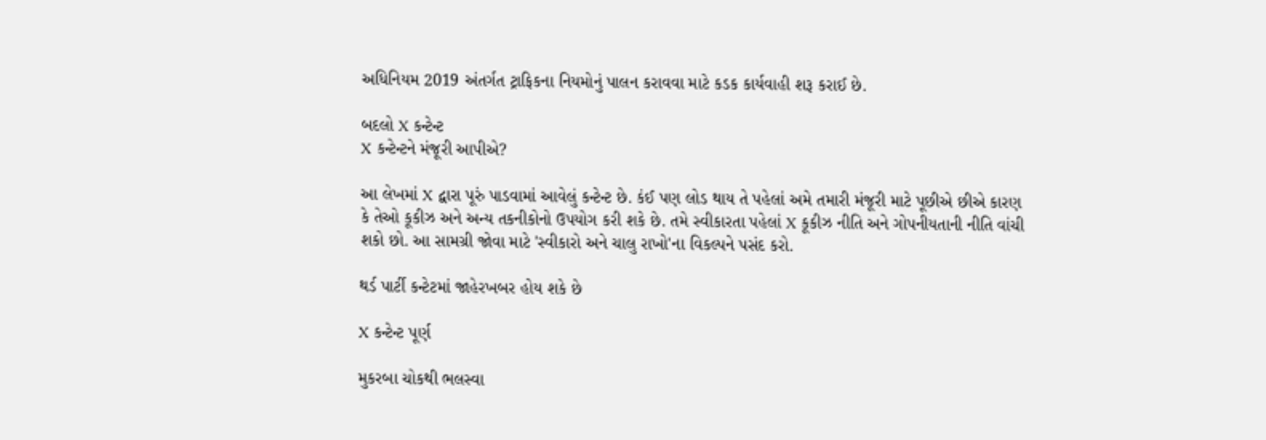અધિનિયમ 2019 અંતર્ગત ટ્રાફિકના નિયમોનું પાલન કરાવવા માટે કડક કાર્યવાહી શરૂ કરાઈ છે.

બદલો X કન્ટેન્ટ
X કન્ટેન્ટને મંજૂરી આપીએ?

આ લેખમાં X દ્વારા પૂરું પાડવામાં આવેલું કન્ટેન્ટ છે. કંઈ પણ લોડ થાય તે પહેલાં અમે તમારી મંજૂરી માટે પૂછીએ છીએ કારણ કે તેઓ કૂકીઝ અને અન્ય તકનીકોનો ઉપયોગ કરી શકે છે. તમે સ્વીકારતા પહેલાં X કૂકીઝ નીતિ અને ગોપનીયતાની નીતિ વાંચી શકો છો. આ સામગ્રી જોવા માટે 'સ્વીકારો અને ચાલુ રાખો'ના વિકલ્પને પસંદ કરો.

થર્ડ પાર્ટી કન્ટેટમાં જાહેરખબર હોય શકે છે

X કન્ટેન્ટ પૂર્ણ

મુકરબા ચોકથી ભલસ્વા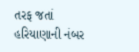તરફ જતાં હરિયાણાની નંબર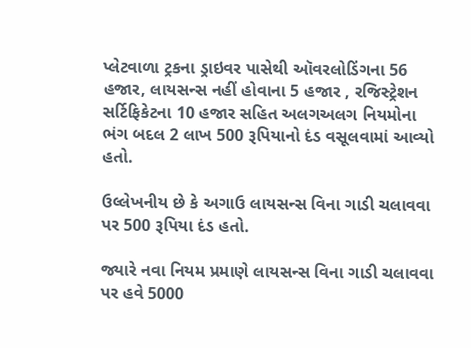પ્લેટવાળા ટ્રકના ડ્રાઇવર પાસેથી ઑવરલોડિંગના 56 હજાર, લાયસન્સ નહીં હોવાના 5 હજાર , રજિસ્ટ્રેશન સર્ટિફિકેટના 10 હજાર સહિત અલગઅલગ નિયમોના ભંગ બદલ 2 લાખ 500 રૂપિયાનો દંડ વસૂલવામાં આવ્યો હતો.

ઉલ્લેખનીય છે કે અગાઉ લાયસન્સ વિના ગાડી ચલાવવા પર 500 રૂપિયા દંડ હતો.

જ્યારે નવા નિયમ પ્રમાણે લાયસન્સ વિના ગાડી ચલાવવા પર હવે 5000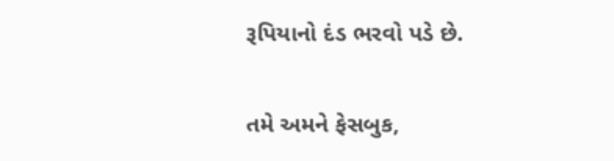રૂપિયાનો દંડ ભરવો પડે છે.

તમે અમને ફેસબુક,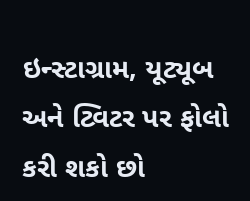ઇન્સ્ટાગ્રામ, યૂટ્યૂબ અને ટ્વિટર પર ફોલો કરી શકો છો